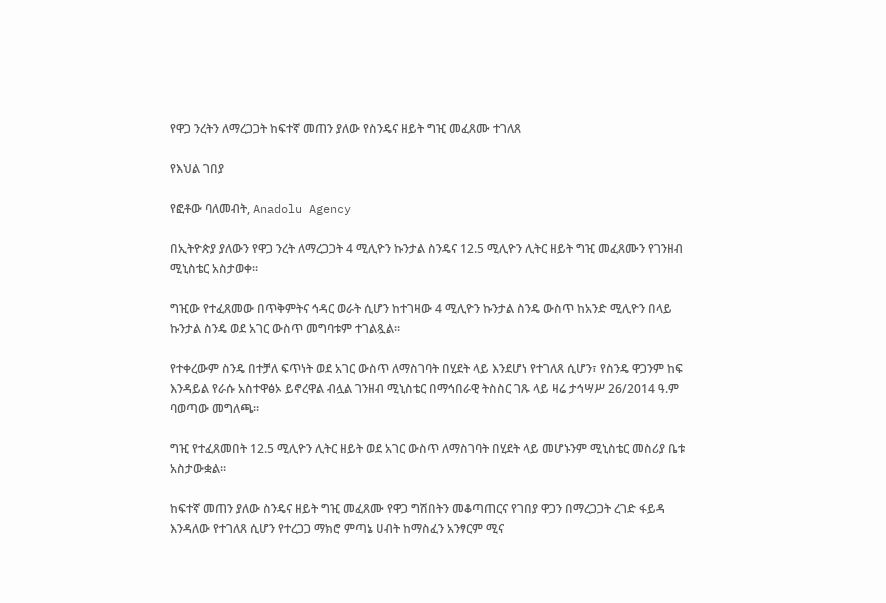የዋጋ ንረትን ለማረጋጋት ከፍተኛ መጠን ያለው የስንዴና ዘይት ግዢ መፈጸሙ ተገለጸ

የእህል ገበያ

የፎቶው ባለመብት, Anadolu Agency

በኢትዮጵያ ያለውን የዋጋ ንረት ለማረጋጋት 4 ሚሊዮን ኩንታል ስንዴና 12.5 ሚሊዮን ሊትር ዘይት ግዢ መፈጸሙን የገንዘብ ሚኒስቴር አስታወቀ።

ግዢው የተፈጸመው በጥቅምትና ኅዳር ወራት ሲሆን ከተገዛው 4 ሚሊዮን ኩንታል ስንዴ ውስጥ ከአንድ ሚሊዮን በላይ ኩንታል ስንዴ ወደ አገር ውስጥ መግባቱም ተገልጿል።

የተቀረውም ስንዴ በተቻለ ፍጥነት ወደ አገር ውስጥ ለማስገባት በሂደት ላይ እንደሆነ የተገለጸ ሲሆን፣ የስንዴ ዋጋንም ከፍ እንዳይል የራሱ አስተዋፅኦ ይኖረዋል ብሏል ገንዘብ ሚኒስቴር በማኅበራዊ ትስስር ገጹ ላይ ዛሬ ታኅሣሥ 26/2014 ዓ.ም ባወጣው መግለጫ።

ግዢ የተፈጸመበት 12.5 ሚሊዮን ሊትር ዘይት ወደ አገር ውስጥ ለማስገባት በሂደት ላይ መሆኑንም ሚኒስቴር መስሪያ ቤቱ አስታውቋል።

ከፍተኛ መጠን ያለው ስንዴና ዘይት ግዢ መፈጸሙ የዋጋ ግሽበትን መቆጣጠርና የገበያ ዋጋን በማረጋጋት ረገድ ፋይዳ እንዳለው የተገለጸ ሲሆን የተረጋጋ ማክሮ ምጣኔ ሀብት ከማስፈን አንፃርም ሚና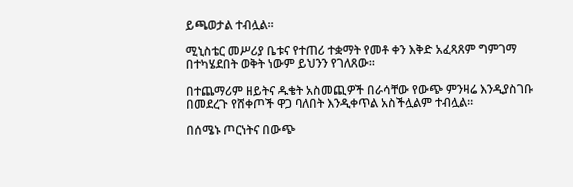ይጫወታል ተብሏል።

ሚኒስቴር መሥሪያ ቤቱና የተጠሪ ተቋማት የመቶ ቀን እቅድ አፈጻጸም ግምገማ በተካሄደበት ወቅት ነውም ይህንን የገለጸው።

በተጨማሪም ዘይትና ዱቄት አስመጪዎች በራሳቸው የውጭ ምንዛሬ እንዲያስገቡ በመደረጉ የሸቀጦች ዋጋ ባለበት እንዲቀጥል አስችሏልም ተብሏል።

በሰሜኑ ጦርነትና በውጭ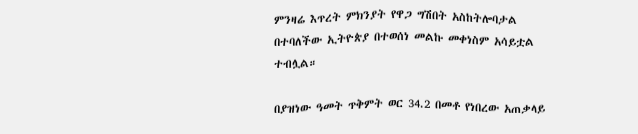ምንዛሬ እጥረት ምክንያት የዋጋ ግሽበት አስከትሎባታል በተባለችው ኢትዮጵያ በተወሰነ መልኩ መቀነስም አሳይቷል ተብሏል።

በያዝነው ዓመት ጥቅምት ወር 34.2 በመቶ የነበረው አጠቃላይ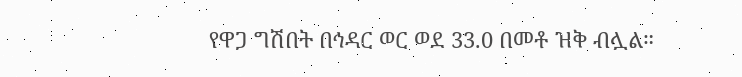የዋጋ ግሽበት በኅዳር ወር ወደ 33.0 በመቶ ዝቅ ብሏል።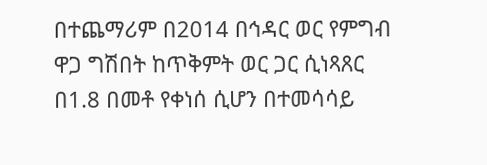በተጨማሪም በ2014 በኅዳር ወር የምግብ ዋጋ ግሽበት ከጥቅምት ወር ጋር ሲነጻጸር በ1.8 በመቶ የቀነሰ ሲሆን በተመሳሳይ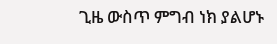ጊዜ ውስጥ ምግብ ነክ ያልሆኑ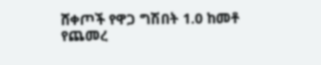ሸቀጦች የዋጋ ግሽበት 1.0 ከመቶ የጨመረ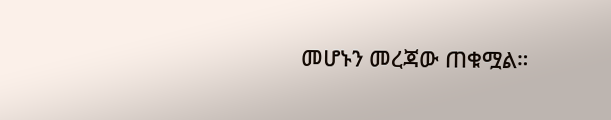መሆኑን መረጃው ጠቁሟል።